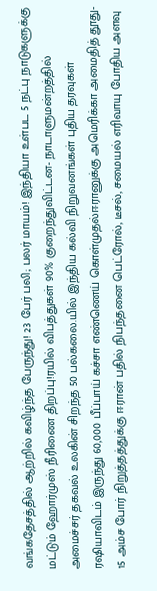வங்கதேசத்தில் ஆற்றில் கவிழ்ந்த பேருந்து! 23 பேர் பலி; பலர் மாயம்! இந்தியா உள்பட 5 நட்பு நாடுகளுக்கு மட்டும் ஹோர்முஸ் நீரிணை திறப்பு!ரயில் விபத்துகள் 90% குறைந்துவிட்டன- நாடாளுமன்றத்தில் அமைச்சர் தகவல் உலகின் சிறந்த 50 பல்கலை.யில் இந்திய கல்வி நிறுவனங்கள் புதிய தரவுகள் ரஷியாவிடம் இருந்து 60,000 பீப்பாய் கச்சா எண்ணெய் கொள்முதல்ஈரானுக்கு அமெரிக்கா அமைதித் தூது- 15 அம்ச போர் நிறுத்தத்துக்கு ஈரான் பதில் நிபந்தனை பெட்ரோல், டீசல், சமையல் எரிவாயு போதிய அளவு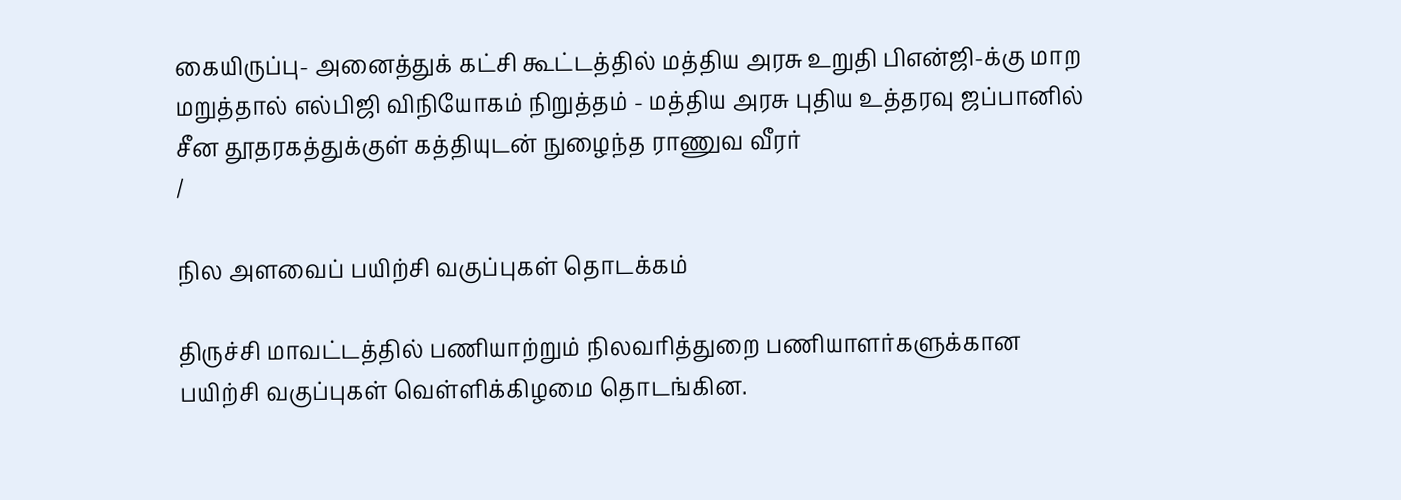கையிருப்பு- அனைத்துக் கட்சி கூட்டத்தில் மத்திய அரசு உறுதி பிஎன்ஜி-க்கு மாற மறுத்தால் எல்பிஜி விநியோகம் நிறுத்தம் - மத்திய அரசு புதிய உத்தரவு ஜப்பானில் சீன தூதரகத்துக்குள் கத்தியுடன் நுழைந்த ராணுவ வீரர்
/

நில அளவைப் பயிற்சி வகுப்புகள் தொடக்கம்

திருச்சி மாவட்டத்தில் பணியாற்றும் நிலவரித்துறை பணியாளர்களுக்கான பயிற்சி வகுப்புகள் வெள்ளிக்கிழமை தொடங்கின.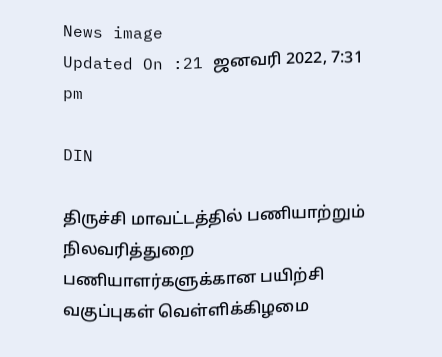News image
Updated On :21 ஜனவரி 2022, 7:31 pm

DIN

திருச்சி மாவட்டத்தில் பணியாற்றும் நிலவரித்துறை பணியாளர்களுக்கான பயிற்சி வகுப்புகள் வெள்ளிக்கிழமை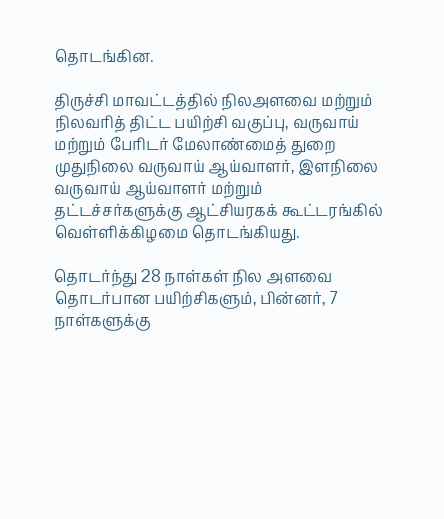தொடங்கின.

திருச்சி மாவட்டத்தில் நிலஅளவை மற்றும் நிலவரித் திட்ட பயிற்சி வகுப்பு, வருவாய் மற்றும் பேரிடர் மேலாண்மைத் துறை முதுநிலை வருவாய் ஆய்வாளர், இளநிலை வருவாய் ஆய்வாளர் மற்றும் தட்டச்சர்களுக்கு ஆட்சியரகக் கூட்டரங்கில் வெள்ளிக்கிழமை தொடங்கியது.

தொடர்ந்து 28 நாள்கள் நில அளவை தொடர்பான பயிற்சிகளும், பின்னர், 7 நாள்களுக்கு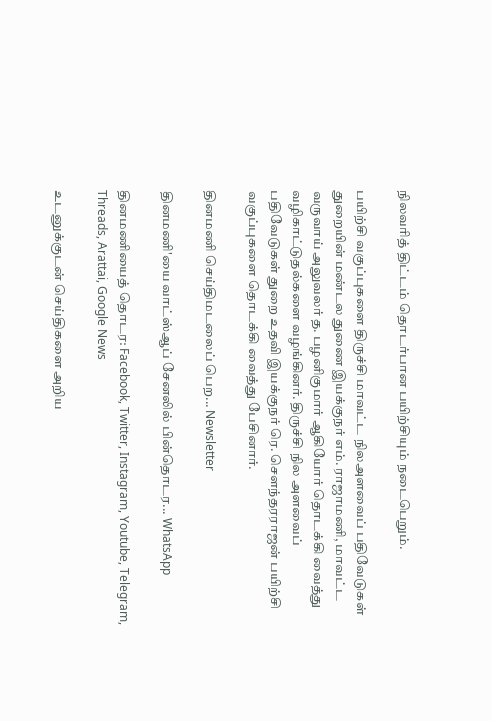நிலவரித் திட்டம் தொடர்பான பயிற்சியும் நடைபெறும்.

பயிற்சி வகுப்புகளை திருச்சி மாவட்ட நிலஅளவைப் பதிவேடுகள் துறையின் மண்டல துணை இயக்குநர் எம். ராஜாமணி, மாவட்ட வருவாய் அலுவலர் த. பழனிகுமார் ஆகியோர் தொடக்கி வைத்து வழிகாட்டுதல்களை வழங்கினர். திருச்சி நில அளவைப் பதிவேடுகள் துறை உதவி இயக்குநர் ரெ. செளந்தரராஜன் பயிற்சி வகுப்புகளை தொடக்கி வைத்து பேசினார்.

தினமணி செய்திமடலைப் பெற... Newsletter

தினமணி'யை வாட்ஸ்ஆப் சேனலில் பின்தொடர... WhatsApp

தினமணியைத் தொடர: Facebook, Twitter, Instagram, Youtube, Telegram, Threads, Arattai, Google News

உடனுக்குடன் செய்திகளை அறிய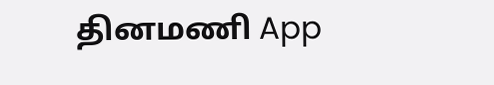தினமணி App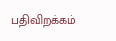பதிவிறக்கம்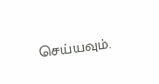செய்யவும்.